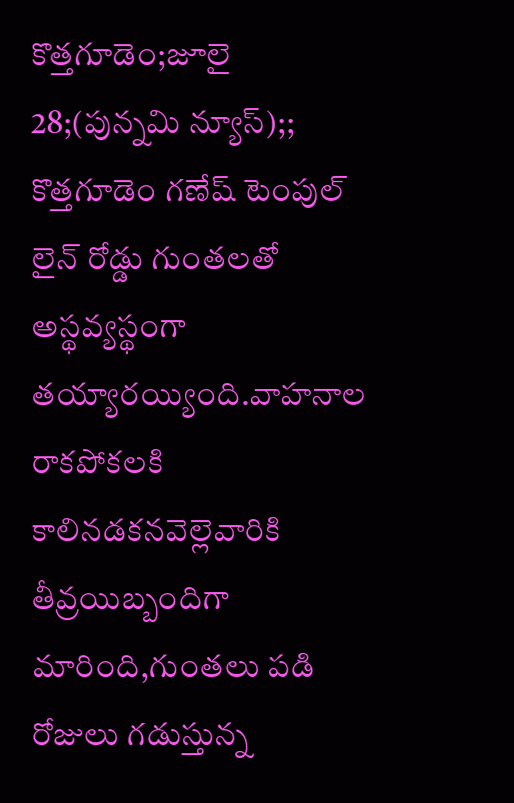కొత్తగూడెం;జూలై 28;(పున్నమి న్యూస్);; కొత్తగూడెం గణేష్ టెంపుల్ లైన్ రోడ్డు గుంతలతో అస్థవ్యస్థంగా తయ్యారయ్యింది.వాహనాల రాకపోకలకి కాలినడకనవెల్లెవారికి తీవ్రయిబ్బందిగా మారింది,గుంతలు పడి రోజులు గడుస్తున్న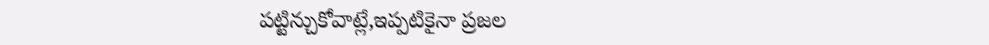పట్టిన్చుకోవాట్లే,ఇప్పటికైనా ప్రజల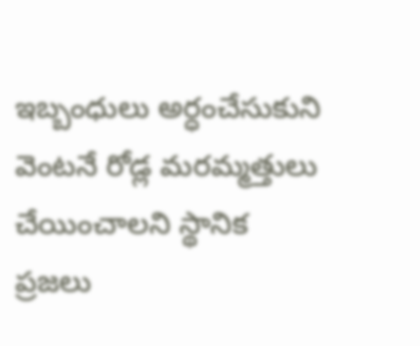ఇబ్బంధులు అర్ధంచేసుకుని వెంటనే రోడ్ల మరమ్మత్తులు చేయించాలని స్థానిక ప్రజలు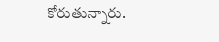కోరుతున్నారు.